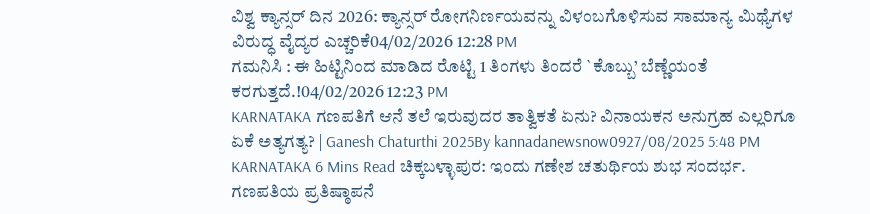ವಿಶ್ವ ಕ್ಯಾನ್ಸರ್ ದಿನ 2026: ಕ್ಯಾನ್ಸರ್ ರೋಗನಿರ್ಣಯವನ್ನು ವಿಳಂಬಗೊಳಿಸುವ ಸಾಮಾನ್ಯ ಮಿಥ್ಯೆಗಳ ವಿರುದ್ಧ ವೈದ್ಯರ ಎಚ್ಚರಿಕೆ04/02/2026 12:28 PM
ಗಮನಿಸಿ : ಈ ಹಿಟ್ಟಿನಿಂದ ಮಾಡಿದ ರೊಟ್ಟಿ 1 ತಿಂಗಳು ತಿಂದರೆ `ಕೊಬ್ಬು’ ಬೆಣ್ಣೆಯಂತೆ ಕರಗುತ್ತದೆ.!04/02/2026 12:23 PM
KARNATAKA ಗಣಪತಿಗೆ ಆನೆ ತಲೆ ಇರುವುದರ ತಾತ್ವಿಕತೆ ಏನು? ವಿನಾಯಕನ ಅನುಗ್ರಹ ಎಲ್ಲರಿಗೂ ಏಕೆ ಅತ್ಯಗತ್ಯ? | Ganesh Chaturthi 2025By kannadanewsnow0927/08/2025 5:48 PM KARNATAKA 6 Mins Read ಚಿಕ್ಕಬಳ್ಳಾಪುರ: ಇಂದು ಗಣೇಶ ಚತುರ್ಥಿಯ ಶುಭ ಸಂದರ್ಭ. ಗಣಪತಿಯ ಪ್ರತಿಷ್ಠಾಪನೆ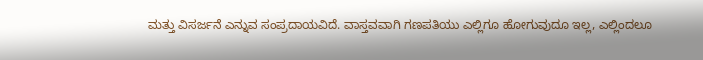ಮತ್ತು ವಿಸರ್ಜನೆ ಎನ್ನುವ ಸಂಪ್ರದಾಯವಿದೆ. ವಾಸ್ತವವಾಗಿ ಗಣಪತಿಯು ಎಲ್ಲಿಗೂ ಹೋಗುವುದೂ ಇಲ್ಲ, ಎಲ್ಲಿಂದಲೂ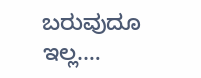ಬರುವುದೂ ಇಲ್ಲ.…